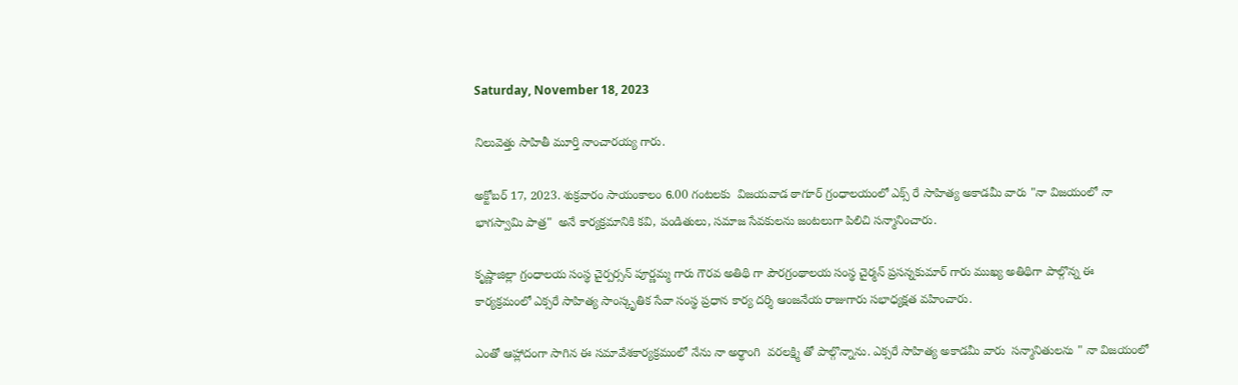Saturday, November 18, 2023

నిలువెత్తు సాహితీ మూర్తి నాంచారయ్య గారు.

అక్టోబర్ 17, 2023. శుక్రవారం సాయంకాలం 6.00 గంటలకు  విజయవాడ ఠాగూర్ గ్రంధాలయంలో ఎక్స్ రే సాహిత్య అకాడమీ వారు "నా విజయంలో నా భాగస్వామి పాత్ర"  అనే కార్యక్రమానికి కవి, పండితులు, సమాజ సేవకులను జంటలుగా పిలిచి సన్మానించారు.

కృష్ణాజిల్లా గ్రంధాలయ సంస్థ చైర్పర్సన్ పూర్ణమ్మ గారు గౌరవ అతిథి గా పౌరగ్రంథాలయ సంస్థ చైర్మన్ ప్రసన్నకుమార్ గారు ముఖ్య అతిథిగా పాల్గొన్న ఈ కార్యక్రమంలో ఎక్సరే సాహిత్య సాంస్కృతిక సేవా సంస్థ ప్రధాన కార్య దర్శి ఆంజనేయ రాజుగారు సభాధ్యక్షత వహించారు.

ఎంతో ఆహ్లాదంగా సాగిన ఈ సమావేశకార్యక్రమంలో నేను నా అర్థాంగి  వరలక్ష్మి తో పాల్గొన్నాను. ఎక్సరే సాహిత్య అకాడమీ వారు  సన్మానితులను " నా విజయంలో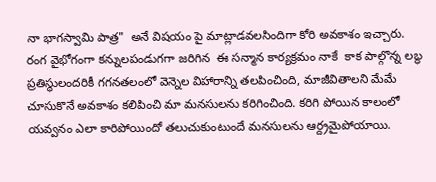నా భాగస్వామి పాత్ర"  అనే విషయం పై మాట్లాడవలసిందిగా కోరి అవకాశం ఇచ్చారు.   రంగ వైభోగంగా కన్నులపండుగగా జరిగిన  ఈ సన్మాన కార్యక్రమం నాకే  కాక పాల్గొన్న లబ్ధ ప్రతిస్థులందరికీ గగనతలంలో వెన్నెల విహారాన్ని తలపించింది, మాజీవితాలని మేమే చూసుకొనే అవకాశం కలిపించి మా మనసులను కరిగించింది. కరిగి పోయిన కాలంలో యవ్వనం ఎలా కారిపోయిందో తలుచుకుంటుందే మనసులను ఆర్ద్రమైపోయాయి.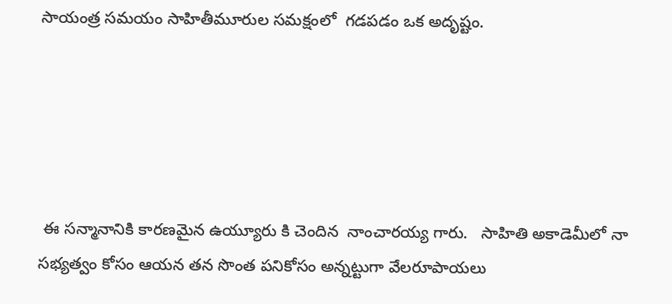సాయంత్ర సమయం సాహితీమూరుల సమక్షంలో  గడపడం ఒక అదృష్టం.





 ఈ సన్మానానికి కారణమైన ఉయ్యూరు కి చెందిన  నాంచారయ్య గారు.   సాహితి అకాడెమీలో నా సభ్యత్వం కోసం ఆయన తన సొంత పనికోసం అన్నట్టుగా వేలరూపాయలు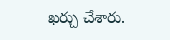ఖర్చు చేశారు.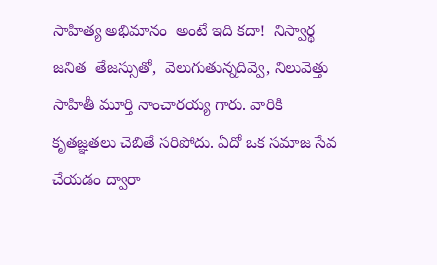సాహిత్య అభిమానం  అంటే ఇది కదా!  నిస్వార్థ జనిత  తేజస్సుతో,  వెలుగుతున్నదివ్వె, నిలువెత్తు సాహితీ మూర్తి నాంచారయ్య గారు. వారికి  కృతజ్ఞతలు చెబితే సరిపోదు. ఏదో ఒక సమాజ సేవ చేయడం ద్వారా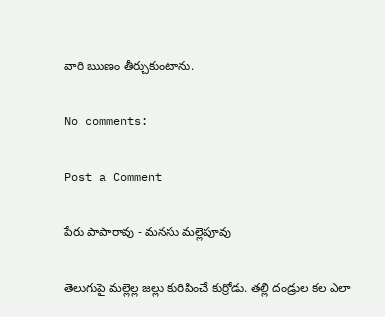వారి ఋణం తీర్చుకుంటాను.

No comments:

Post a Comment

పేరు పాపారావు - మనసు మల్లెపూవు

తెలుగుపై మల్లెల్ల జల్లు కురిపించే కుర్రోడు. తల్లి దండ్రుల కల ఎలా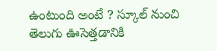ఉంటుంది అంటే ? స్కూల్ నుంచి  తెలుగు ఊసెత్తడానికి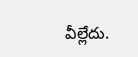వీల్లేదు.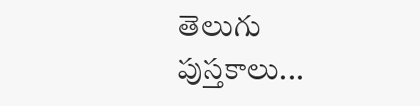తెలుగు పుస్తకాలు...